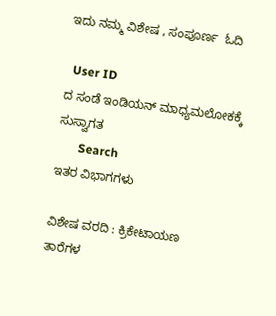ಇದು ನಮ್ಮ ವಿಶೇಷ , ಸಂಪೂರ್ಣ  ಓದಿ

  User ID
ದ ಸಂಡೆ ಇಂಡಿಯನ್ ಮಾಧ್ಯಮಲೋಕಕ್ಕೆ ಸುಸ್ವಾಗತ
       Search
ಇತರ ವಿಭಾಗಗಳು

ವಿಶೇಷ ವರದಿ : ಕ್ರಿಕೇಟಾಯಣ
ತಾರೆಗಳ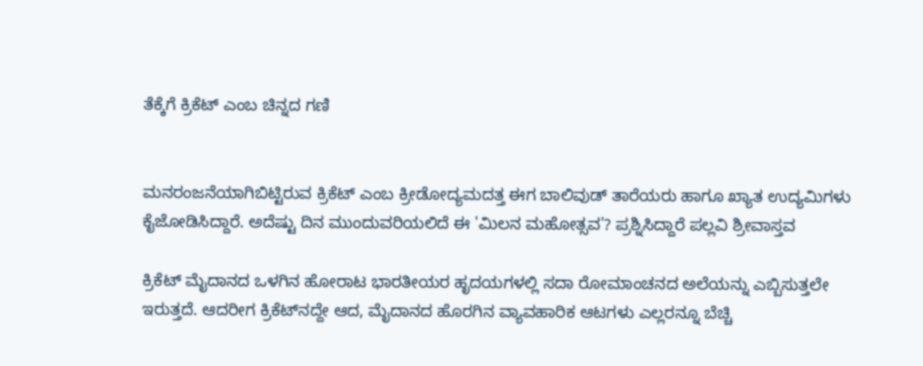ತೆಕ್ಕೆಗೆ ಕ್ರಿಕೆಟ್ ಎಂಬ ಚಿನ್ನದ ಗಣಿ


ಮನರಂಜನೆಯಾಗಿಬಿಟ್ಟಿರುವ ಕ್ರಿಕೆಟ್ ಎಂಬ ಕ್ರೀಡೋದ್ಯಮದತ್ತ ಈಗ ಬಾಲಿವುಡ್ ತಾರೆಯರು ಹಾಗೂ ಖ್ಯಾತ ಉದ್ಯಮಿಗಳು ಕೈಜೋಡಿಸಿದ್ದಾರೆ. ಅದೆಷ್ಟು ದಿನ ಮುಂದುವರಿಯಲಿದೆ ಈ 'ಮಿಲನ ಮಹೋತ್ಸವ'? ಪ್ರಶ್ನಿಸಿದ್ದಾರೆ ಪಲ್ಲವಿ ಶ್ರೀವಾಸ್ತವ

ಕ್ರಿಕೆಟ್ ಮೈದಾನದ ಒಳಗಿನ ಹೋರಾಟ ಭಾರತೀಯರ ಹೃದಯಗಳಲ್ಲಿ ಸದಾ ರೋಮಾಂಚನದ ಅಲೆಯನ್ನು ಎಬ್ಬಿಸುತ್ತಲೇ ಇರುತ್ತದೆ. ಆದರೀಗ ಕ್ರಿಕೆಟ್‌ನದ್ದೇ ಆದ, ಮೈದಾನದ ಹೊರಗಿನ ವ್ಯಾವಹಾರಿಕ ಆಟಗಳು ಎಲ್ಲರನ್ನೂ ಬೆಚ್ಚಿ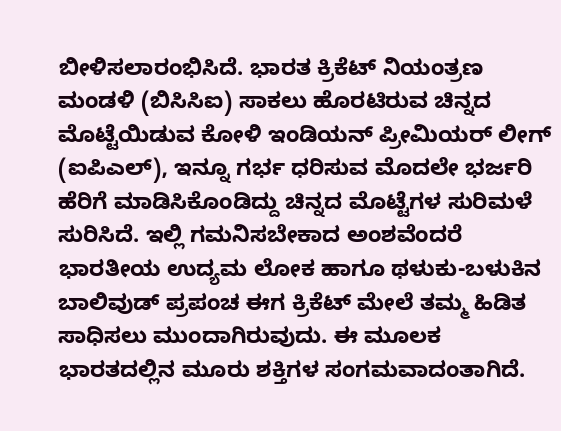ಬೀಳಿಸಲಾರಂಭಿಸಿದೆ. ಭಾರತ ಕ್ರಿಕೆಟ್ ನಿಯಂತ್ರಣ ಮಂಡಳಿ (ಬಿಸಿಸಿಐ) ಸಾಕಲು ಹೊರಟಿರುವ ಚಿನ್ನದ ಮೊಟ್ಟೆಯಿಡುವ ಕೋಳಿ ಇಂಡಿಯನ್ ಪ್ರೀಮಿಯರ್ ಲೀಗ್ (ಐಪಿಎಲ್), ಇನ್ನೂ ಗರ್ಭ ಧರಿಸುವ ಮೊದಲೇ ಭರ್ಜರಿ ಹೆರಿಗೆ ಮಾಡಿಸಿಕೊಂಡಿದ್ದು ಚಿನ್ನದ ಮೊಟ್ಟೆಗಳ ಸುರಿಮಳೆ ಸುರಿಸಿದೆ. ಇಲ್ಲಿ ಗಮನಿಸಬೇಕಾದ ಅಂಶವೆಂದರೆ ಭಾರತೀಯ ಉದ್ಯಮ ಲೋಕ ಹಾಗೂ ಥಳುಕು-ಬಳುಕಿನ ಬಾಲಿವುಡ್ ಪ್ರಪಂಚ ಈಗ ಕ್ರಿಕೆಟ್ ಮೇಲೆ ತಮ್ಮ ಹಿಡಿತ ಸಾಧಿಸಲು ಮುಂದಾಗಿರುವುದು. ಈ ಮೂಲಕ ಭಾರತದಲ್ಲಿನ ಮೂರು ಶಕ್ತಿಗಳ ಸಂಗಮವಾದಂತಾಗಿದೆ.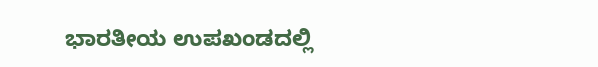ಭಾರತೀಯ ಉಪಖಂಡದಲ್ಲಿ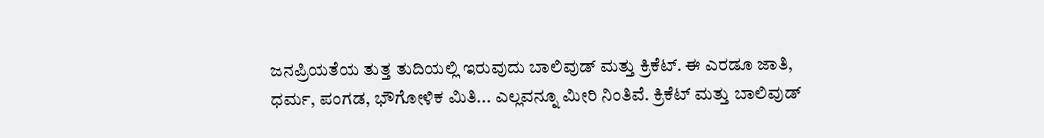ಜನಪ್ರಿಯತೆಯ ತುತ್ತ ತುದಿಯಲ್ಲಿ ಇರುವುದು ಬಾಲಿವುಡ್ ಮತ್ತು ಕ್ರಿಕೆಟ್. ಈ ಎರಡೂ ಜಾತಿ, ಧರ್ಮ, ಪಂಗಡ, ಭೌಗೋಳಿಕ ಮಿತಿ... ಎಲ್ಲವನ್ನೂ ಮೀರಿ ನಿಂತಿವೆ. ಕ್ರಿಕೆಟ್ ಮತ್ತು ಬಾಲಿವುಡ್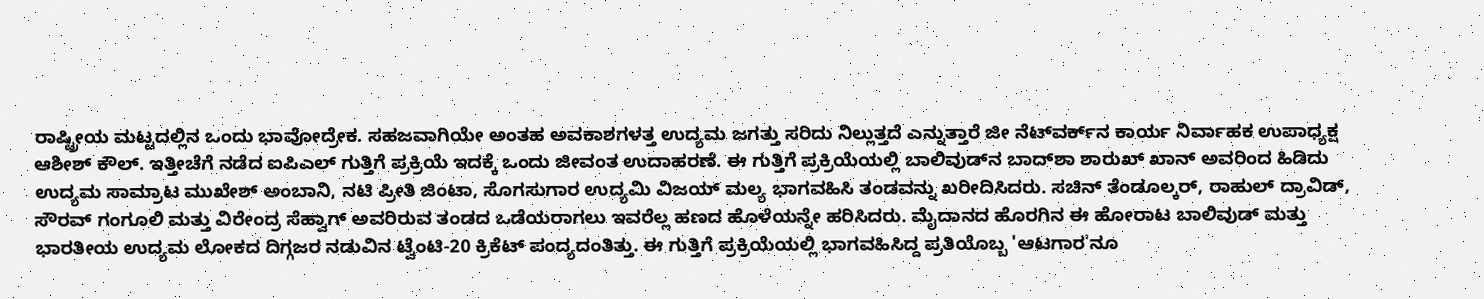ರಾಷ್ಟ್ರೀಯ ಮಟ್ಟದಲ್ಲಿನ ಒಂದು ಭಾವೋದ್ರೇಕ. ಸಹಜವಾಗಿಯೇ ಅಂತಹ ಅವಕಾಶಗಳತ್ತ ಉದ್ಯಮ ಜಗತ್ತು ಸರಿದು ನಿಲ್ಲುತ್ತದೆ ಎನ್ನುತ್ತಾರೆ ಜೀ ನೆಟ್‌ವರ್ಕ್‌ನ ಕಾರ್ಯ ನಿರ್ವಾಹಕ ಉಪಾಧ್ಯಕ್ಷ ಆಶೀಶ್ ಕೌಲ್. ಇತ್ತೀಚೆಗೆ ನಡೆದ ಐಪಿಎಲ್ ಗುತ್ತಿಗೆ ಪ್ರಕ್ರಿಯೆ ಇದಕ್ಕೆ ಒಂದು ಜೀವಂತ ಉದಾಹರಣೆ. ಈ ಗುತ್ತಿಗೆ ಪ್ರಕ್ರಿಯೆಯಲ್ಲಿ ಬಾಲಿವುಡ್‌ನ ಬಾದ್‌ಶಾ ಶಾರುಖ್ ಖಾನ್ ಅವರಿಂದ ಹಿಡಿದು ಉದ್ಯಮ ಸಾಮ್ರಾಟ ಮುಖೇಶ್ ಅಂಬಾನಿ, ನಟಿ ಪ್ರೀತಿ ಜಿಂಟಾ, ಸೊಗಸುಗಾರ ಉದ್ಯಮಿ ವಿಜಯ್ ಮಲ್ಯ ಭಾಗವಹಿಸಿ ತಂಡವನ್ನು ಖರೀದಿಸಿದರು. ಸಚಿನ್ ತೆಂಡೂಲ್ಕರ್, ರಾಹುಲ್ ದ್ರಾವಿಡ್, ಸೌರವ್ ಗಂಗೂಲಿ ಮತ್ತು ವಿರೇಂದ್ರ ಸೆಹ್ವಾಗ್ ಅವರಿರುವ ತಂಡದ ಒಡೆಯರಾಗಲು ಇವರೆಲ್ಲ ಹಣದ ಹೊಳೆಯನ್ನೇ ಹರಿಸಿದರು. ಮೈದಾನದ ಹೊರಗಿನ ಈ ಹೋರಾಟ ಬಾಲಿವುಡ್ ಮತ್ತು ಭಾರತೀಯ ಉದ್ಯಮ ಲೋಕದ ದಿಗ್ಗಜರ ನಡುವಿನ ಟ್ವೆಂಟಿ-20 ಕ್ರಿಕೆಟ್ ಪಂದ್ಯದಂತಿತ್ತು. ಈ ಗುತ್ತಿಗೆ ಪ್ರಕ್ರಿಯೆಯಲ್ಲಿ ಭಾಗವಹಿಸಿದ್ದ ಪ್ರತಿಯೊಬ್ಬ 'ಆಟಗಾರ'ನೂ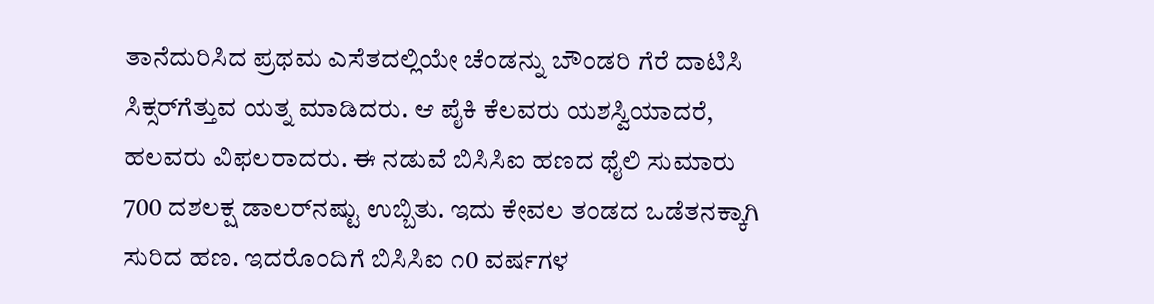ತಾನೆದುರಿಸಿದ ಪ್ರಥಮ ಎಸೆತದಲ್ಲಿಯೇ ಚೆಂಡನ್ನು ಬೌಂಡರಿ ಗೆರೆ ದಾಟಿಸಿ ಸಿಕ್ಸರ್‌ಗೆತ್ತುವ ಯತ್ನ ಮಾಡಿದರು. ಆ ಪೈಕಿ ಕೆಲವರು ಯಶಸ್ವಿಯಾದರೆ, ಹಲವರು ವಿಫಲರಾದರು. ಈ ನಡುವೆ ಬಿಸಿಸಿಐ ಹಣದ ಥೈಲಿ ಸುಮಾರು 700 ದಶಲಕ್ಷ ಡಾಲರ್‌ನಷ್ಟು ಉಬ್ಬಿತು. ಇದು ಕೇವಲ ತಂಡದ ಒಡೆತನಕ್ಕಾಗಿ ಸುರಿದ ಹಣ. ಇದರೊಂದಿಗೆ ಬಿಸಿಸಿಐ ೧0 ವರ್ಷಗಳ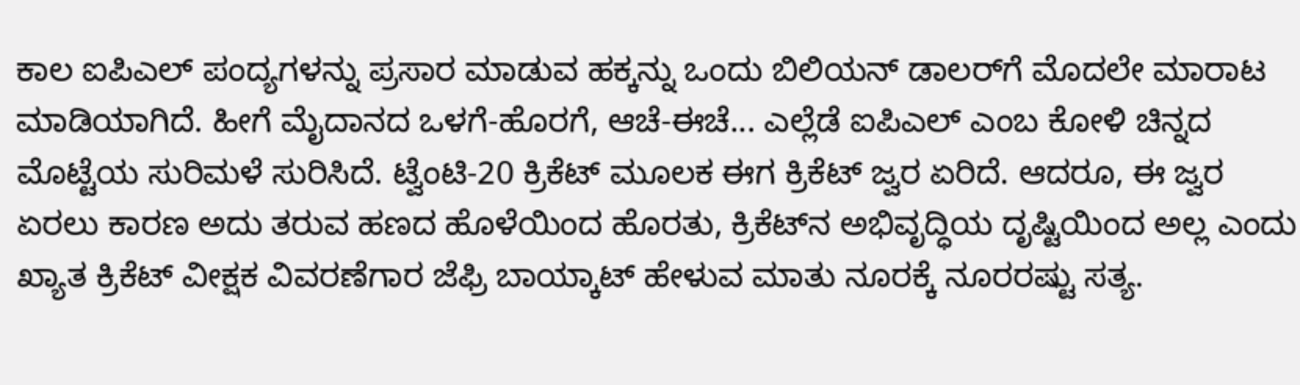ಕಾಲ ಐಪಿಎಲ್ ಪಂದ್ಯಗಳನ್ನು ಪ್ರಸಾರ ಮಾಡುವ ಹಕ್ಕನ್ನು ಒಂದು ಬಿಲಿಯನ್ ಡಾಲರ್‌ಗೆ ಮೊದಲೇ ಮಾರಾಟ ಮಾಡಿಯಾಗಿದೆ. ಹೀಗೆ ಮೈದಾನದ ಒಳಗೆ-ಹೊರಗೆ, ಆಚೆ-ಈಚೆ... ಎಲ್ಲೆಡೆ ಐಪಿಎಲ್ ಎಂಬ ಕೋಳಿ ಚಿನ್ನದ ಮೊಟ್ಟೆಯ ಸುರಿಮಳೆ ಸುರಿಸಿದೆ. ಟ್ವೆಂಟಿ-20 ಕ್ರಿಕೆಟ್ ಮೂಲಕ ಈಗ ಕ್ರಿಕೆಟ್ ಜ್ವರ ಏರಿದೆ. ಆದರೂ, ಈ ಜ್ವರ ಏರಲು ಕಾರಣ ಅದು ತರುವ ಹಣದ ಹೊಳೆಯಿಂದ ಹೊರತು, ಕ್ರಿಕೆಟ್‌ನ ಅಭಿವೃದ್ಧಿಯ ದೃಷ್ಟಿಯಿಂದ ಅಲ್ಲ ಎಂದು ಖ್ಯಾತ ಕ್ರಿಕೆಟ್ ವೀಕ್ಷಕ ವಿವರಣೆಗಾರ ಜೆಫ್ರಿ ಬಾಯ್ಕಾಟ್ ಹೇಳುವ ಮಾತು ನೂರಕ್ಕೆ ನೂರರಷ್ಟು ಸತ್ಯ.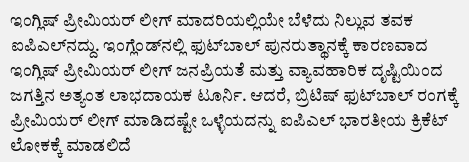ಇಂಗ್ಲಿಷ್ ಪ್ರೀಮಿಯರ್ ಲೀಗ್ ಮಾದರಿಯಲ್ಲಿಯೇ ಬೆಳೆದು ನಿಲ್ಲುವ ತವಕ ಐಪಿಎಲ್‌ನದ್ದು. ಇಂಗ್ಲೆಂಡ್‌ನಲ್ಲಿ ಫುಟ್‌ಬಾಲ್ ಪುನರುತ್ಥಾನಕ್ಕೆ ಕಾರಣವಾದ ಇಂಗ್ಲಿಷ್ ಪ್ರೀಮಿಯರ್ ಲೀಗ್ ಜನಪ್ರಿಯತೆ ಮತ್ತು ವ್ಯಾವಹಾರಿಕ ದೃಷ್ಟಿಯಿಂದ ಜಗತ್ತಿನ ಅತ್ಯಂತ ಲಾಭದಾಯಕ ಟೂರ್ನಿ. ಆದರೆ, ಬ್ರಿಟಿಷ್ ಫುಟ್‌ಬಾಲ್ ರಂಗಕ್ಕೆ ಪ್ರೀಮಿಯರ್ ಲೀಗ್ ಮಾಡಿದಷ್ಟೇ ಒಳ್ಳೆಯದನ್ನು ಐಪಿಎಲ್ ಭಾರತೀಯ ಕ್ರಿಕೆಟ್ ಲೋಕಕ್ಕೆ ಮಾಡಲಿದೆ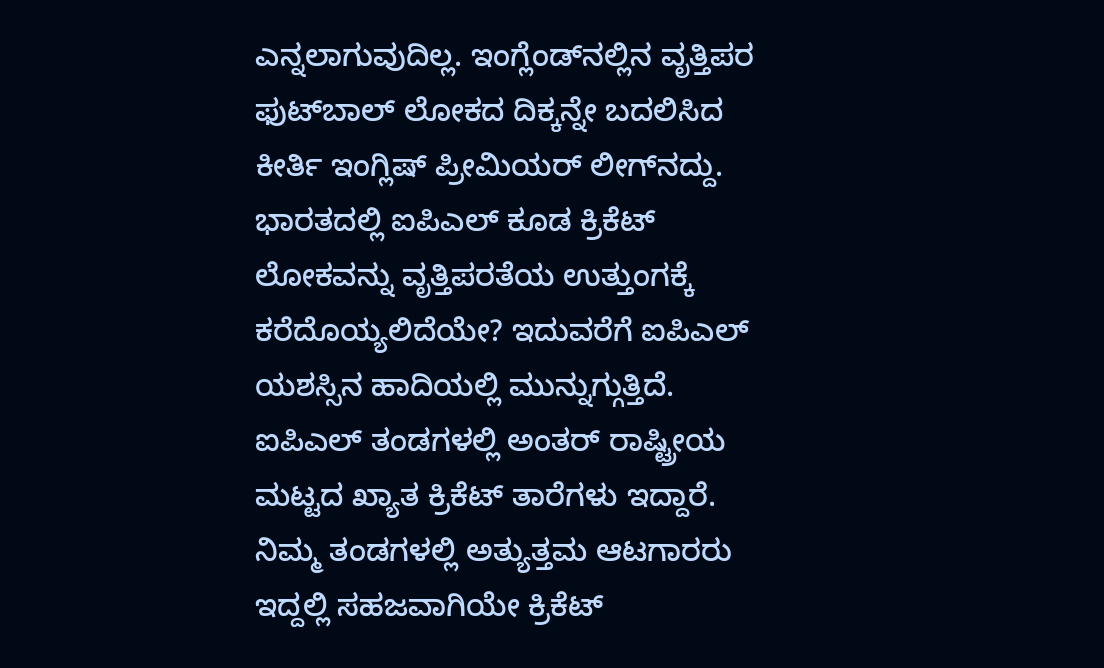ಎನ್ನಲಾಗುವುದಿಲ್ಲ. ಇಂಗ್ಲೆಂಡ್‌ನಲ್ಲಿನ ವೃತ್ತಿಪರ ಫುಟ್‌ಬಾಲ್ ಲೋಕದ ದಿಕ್ಕನ್ನೇ ಬದಲಿಸಿದ ಕೀರ್ತಿ ಇಂಗ್ಲಿಷ್ ಪ್ರೀಮಿಯರ್ ಲೀಗ್‌ನದ್ದು. ಭಾರತದಲ್ಲಿ ಐಪಿಎಲ್ ಕೂಡ ಕ್ರಿಕೆಟ್ ಲೋಕವನ್ನು ವೃತ್ತಿಪರತೆಯ ಉತ್ತುಂಗಕ್ಕೆ ಕರೆದೊಯ್ಯಲಿದೆಯೇ? ಇದುವರೆಗೆ ಐಪಿಎಲ್ ಯಶಸ್ಸಿನ ಹಾದಿಯಲ್ಲಿ ಮುನ್ನುಗ್ಗುತ್ತಿದೆ. ಐಪಿಎಲ್ ತಂಡಗಳಲ್ಲಿ ಅಂತರ್ ರಾಷ್ಟ್ರೀಯ ಮಟ್ಟದ ಖ್ಯಾತ ಕ್ರಿಕೆಟ್ ತಾರೆಗಳು ಇದ್ದಾರೆ. ನಿಮ್ಮ ತಂಡಗಳಲ್ಲಿ ಅತ್ಯುತ್ತಮ ಆಟಗಾರರು ಇದ್ದಲ್ಲಿ ಸಹಜವಾಗಿಯೇ ಕ್ರಿಕೆಟ್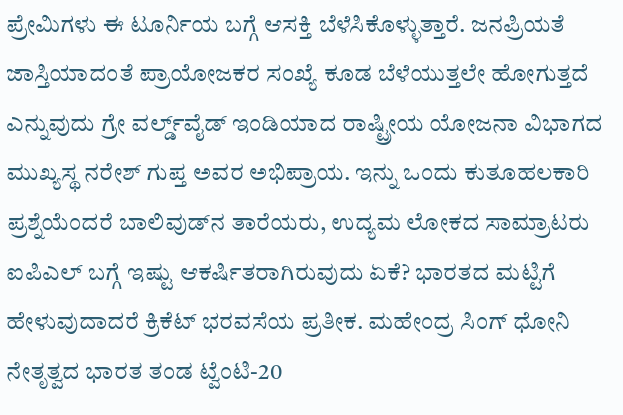ಪ್ರೇಮಿಗಳು ಈ ಟೂರ್ನಿಯ ಬಗ್ಗೆ ಆಸಕ್ತಿ ಬೆಳೆಸಿಕೊಳ್ಳುತ್ತಾರೆ. ಜನಪ್ರಿಯತೆ ಜಾಸ್ತಿಯಾದಂತೆ ಪ್ರಾಯೋಜಕರ ಸಂಖ್ಯೆ ಕೂಡ ಬೆಳೆಯುತ್ತಲೇ ಹೋಗುತ್ತದೆ ಎನ್ನುವುದು ಗ್ರೇ ವರ್ಲ್ಡ್‌ವೈಡ್ ಇಂಡಿಯಾದ ರಾಷ್ಟ್ರೀಯ ಯೋಜನಾ ವಿಭಾಗದ ಮುಖ್ಯಸ್ಥ ನರೇಶ್ ಗುಪ್ತ ಅವರ ಅಭಿಪ್ರಾಯ. ಇನ್ನು ಒಂದು ಕುತೂಹಲಕಾರಿ ಪ್ರಶ್ನೆಯೆಂದರೆ ಬಾಲಿವುಡ್‌ನ ತಾರೆಯರು, ಉದ್ಯಮ ಲೋಕದ ಸಾಮ್ರಾಟರು ಐಪಿಎಲ್ ಬಗ್ಗೆ ಇಷ್ಟು ಆಕರ್ಷಿತರಾಗಿರುವುದು ಏಕೆ? ಭಾರತದ ಮಟ್ಟಿಗೆ ಹೇಳುವುದಾದರೆ ಕ್ರಿಕೆಟ್ ಭರವಸೆಯ ಪ್ರತೀಕ. ಮಹೇಂದ್ರ ಸಿಂಗ್ ಧೋನಿ ನೇತೃತ್ವದ ಭಾರತ ತಂಡ ಟ್ವೆಂಟಿ-20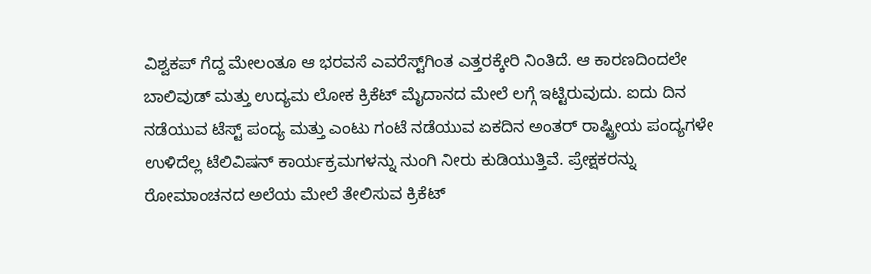ವಿಶ್ವಕಪ್ ಗೆದ್ದ ಮೇಲಂತೂ ಆ ಭರವಸೆ ಎವರೆಸ್ಟ್‌ಗಿಂತ ಎತ್ತರಕ್ಕೇರಿ ನಿಂತಿದೆ. ಆ ಕಾರಣದಿಂದಲೇ ಬಾಲಿವುಡ್ ಮತ್ತು ಉದ್ಯಮ ಲೋಕ ಕ್ರಿಕೆಟ್ ಮೈದಾನದ ಮೇಲೆ ಲಗ್ಗೆ ಇಟ್ಟಿರುವುದು. ಐದು ದಿನ ನಡೆಯುವ ಟೆಸ್ಟ್ ಪಂದ್ಯ ಮತ್ತು ಎಂಟು ಗಂಟೆ ನಡೆಯುವ ಏಕದಿನ ಅಂತರ್ ರಾಷ್ಟ್ರೀಯ ಪಂದ್ಯಗಳೇ ಉಳಿದೆಲ್ಲ ಟೆಲಿವಿಷನ್ ಕಾರ್ಯಕ್ರಮಗಳನ್ನು ನುಂಗಿ ನೀರು ಕುಡಿಯುತ್ತಿವೆ. ಪ್ರೇಕ್ಷಕರನ್ನು ರೋಮಾಂಚನದ ಅಲೆಯ ಮೇಲೆ ತೇಲಿಸುವ ಕ್ರಿಕೆಟ್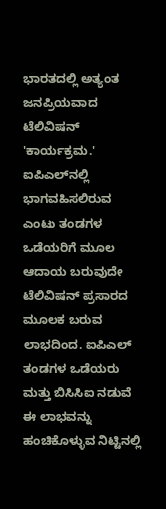ಭಾರತದಲ್ಲಿ ಅತ್ಯಂತ ಜನಪ್ರಿಯವಾದ ಟೆಲಿವಿಷನ್ 'ಕಾರ್ಯಕ್ರಮ.' ಐಪಿಎಲ್‌ನಲ್ಲಿ ಭಾಗವಹಿಸಲಿರುವ ಎಂಟು ತಂಡಗಳ ಒಡೆಯರಿಗೆ ಮೂಲ ಆದಾಯ ಬರುವುದೇ ಟೆಲಿವಿಷನ್ ಪ್ರಸಾರದ ಮೂಲಕ ಬರುವ ಲಾಭದಿಂದ. ಐಪಿಎಲ್ ತಂಡಗಳ ಒಡೆಯರು ಮತ್ತು ಬಿಸಿಸಿಐ ನಡುವೆ ಈ ಲಾಭವನ್ನು ಹಂಚಿಕೊಳ್ಳುವ ನಿಟ್ಟಿನಲ್ಲಿ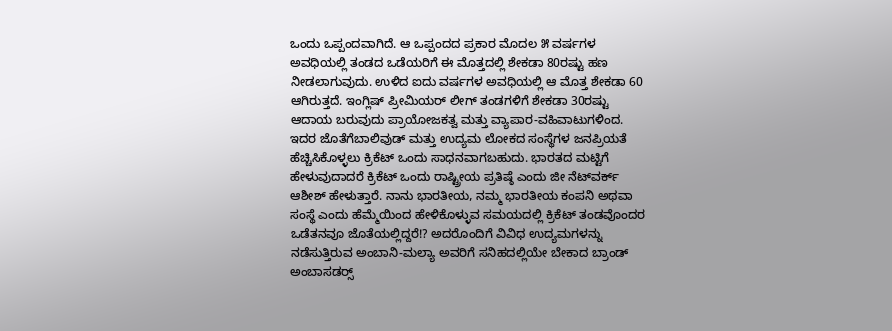ಒಂದು ಒಪ್ಪಂದವಾಗಿದೆ. ಆ ಒಪ್ಪಂದದ ಪ್ರಕಾರ ಮೊದಲ ೫ ವರ್ಷಗಳ ಅವಧಿಯಲ್ಲಿ ತಂಡದ ಒಡೆಯರಿಗೆ ಈ ಮೊತ್ತದಲ್ಲಿ ಶೇಕಡಾ 80ರಷ್ಟು ಹಣ ನೀಡಲಾಗುವುದು. ಉಳಿದ ಐದು ವರ್ಷಗಳ ಅವಧಿಯಲ್ಲಿ ಆ ಮೊತ್ತ ಶೇಕಡಾ 60 ಆಗಿರುತ್ತದೆ. ಇಂಗ್ಲಿಷ್ ಪ್ರೀಮಿಯರ್ ಲೀಗ್ ತಂಡಗಳಿಗೆ ಶೇಕಡಾ 30ರಷ್ಟು ಆದಾಯ ಬರುವುದು ಪ್ರಾಯೋಜಕತ್ವ ಮತ್ತು ವ್ಯಾಪಾರ-ವಹಿವಾಟುಗಳಿಂದ. ಇದರ ಜೊತೆಗೆಬಾಲಿವುಡ್ ಮತ್ತು ಉದ್ಯಮ ಲೋಕದ ಸಂಸ್ಥೆಗಳ ಜನಪ್ರಿಯತೆ ಹೆಚ್ಚಿಸಿಕೊಳ್ಳಲು ಕ್ರಿಕೆಟ್ ಒಂದು ಸಾಧನವಾಗಬಹುದು. ಭಾರತದ ಮಟ್ಟಿಗೆ ಹೇಳುವುದಾದರೆ ಕ್ರಿಕೆಟ್ ಒಂದು ರಾಷ್ಟ್ರೀಯ ಪ್ರತಿಷ್ಠೆ ಎಂದು ಜೀ ನೆಟ್‌ವರ್ಕ್ ಆಶೀಶ್ ಹೇಳುತ್ತಾರೆ. ನಾನು ಭಾರತೀಯ, ನಮ್ಮ ಭಾರತೀಯ ಕಂಪನಿ ಅಥವಾ ಸಂಸ್ಥೆ ಎಂದು ಹೆಮ್ಮೆಯಿಂದ ಹೇಳಿಕೊಳ್ಳುವ ಸಮಯದಲ್ಲಿ ಕ್ರಿಕೆಟ್ ತಂಡವೊಂದರ ಒಡೆತನವೂ ಜೊತೆಯಲ್ಲಿದ್ದರೆ!? ಅದರೊಂದಿಗೆ ವಿವಿಧ ಉದ್ಯಮಗಳನ್ನು ನಡೆಸುತ್ತಿರುವ ಅಂಬಾನಿ-ಮಲ್ಯಾ ಅವರಿಗೆ ಸನಿಹದಲ್ಲಿಯೇ ಬೇಕಾದ ಬ್ರಾಂಡ್ ಅಂಬಾಸಡರ್‍ಸ್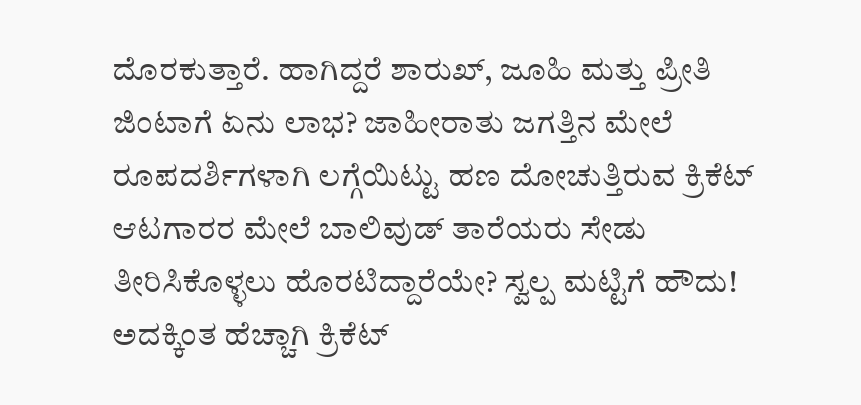ದೊರಕುತ್ತಾರೆ. ಹಾಗಿದ್ದರೆ ಶಾರುಖ್, ಜೂಹಿ ಮತ್ತು ಪ್ರೀತಿ ಜಿಂಟಾಗೆ ಏನು ಲಾಭ? ಜಾಹೀರಾತು ಜಗತ್ತಿನ ಮೇಲೆ ರೂಪದರ್ಶಿಗಳಾಗಿ ಲಗ್ಗೆಯಿಟ್ಟು ಹಣ ದೋಚುತ್ತಿರುವ ಕ್ರಿಕೆಟ್ ಆಟಗಾರರ ಮೇಲೆ ಬಾಲಿವುಡ್ ತಾರೆಯರು ಸೇಡು ತೀರಿಸಿಕೊಳ್ಳಲು ಹೊರಟಿದ್ದಾರೆಯೇ? ಸ್ವಲ್ಪ ಮಟ್ಟಿಗೆ ಹೌದು! ಅದಕ್ಕಿಂತ ಹೆಚ್ಚಾಗಿ ಕ್ರಿಕೆಟ್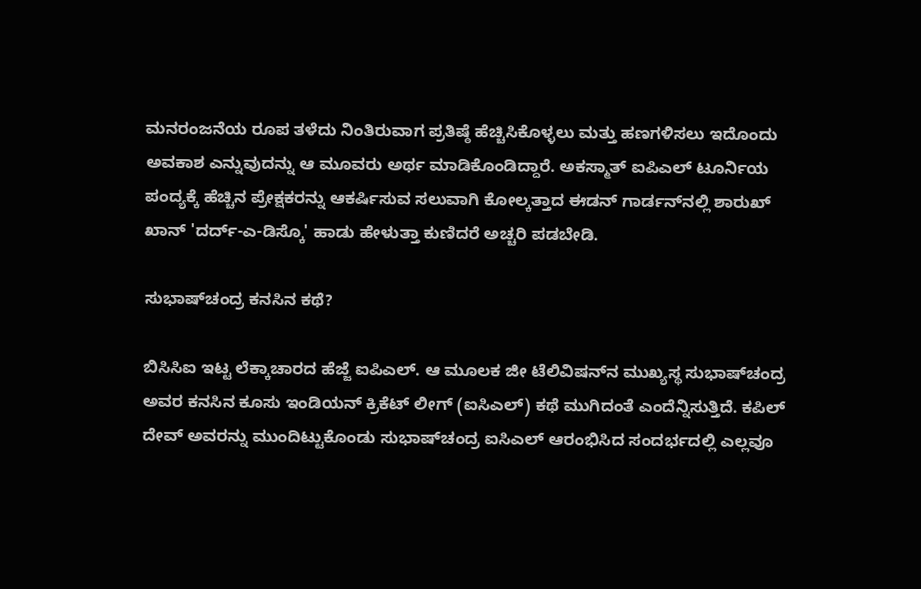ಮನರಂಜನೆಯ ರೂಪ ತಳೆದು ನಿಂತಿರುವಾಗ ಪ್ರತಿಷ್ಠೆ ಹೆಚ್ಚಿಸಿಕೊಳ್ಳಲು ಮತ್ತು ಹಣಗಳಿಸಲು ಇದೊಂದು ಅವಕಾಶ ಎನ್ನುವುದನ್ನು ಆ ಮೂವರು ಅರ್ಥ ಮಾಡಿಕೊಂಡಿದ್ದಾರೆ. ಅಕಸ್ಮಾತ್ ಐಪಿಎಲ್ ಟೂರ್ನಿಯ ಪಂದ್ಯಕ್ಕೆ ಹೆಚ್ಚಿನ ಪ್ರೇಕ್ಷಕರನ್ನು ಆಕರ್ಷಿಸುವ ಸಲುವಾಗಿ ಕೋಲ್ಕತ್ತಾದ ಈಡನ್ ಗಾರ್ಡನ್‌ನಲ್ಲಿ ಶಾರುಖ್ ಖಾನ್ 'ದರ್ದ್-ಎ-ಡಿಸ್ಕೊ' ಹಾಡು ಹೇಳುತ್ತಾ ಕುಣಿದರೆ ಅಚ್ಚರಿ ಪಡಬೇಡಿ.

ಸುಭಾಷ್‌ಚಂದ್ರ ಕನಸಿನ ಕಥೆ?

ಬಿಸಿಸಿಐ ಇಟ್ಟ ಲೆಕ್ಕಾಚಾರದ ಹೆಜ್ಜೆ ಐಪಿಎಲ್. ಆ ಮೂಲಕ ಜೀ ಟೆಲಿವಿಷನ್‌ನ ಮುಖ್ಯಸ್ಥ ಸುಭಾಷ್‌ಚಂದ್ರ ಅವರ ಕನಸಿನ ಕೂಸು ಇಂಡಿಯನ್ ಕ್ರಿಕೆಟ್ ಲೀಗ್ (ಐಸಿಎಲ್) ಕಥೆ ಮುಗಿದಂತೆ ಎಂದೆನ್ನಿಸುತ್ತಿದೆ. ಕಪಿಲ್ ದೇವ್ ಅವರನ್ನು ಮುಂದಿಟ್ಟುಕೊಂಡು ಸುಭಾಷ್‌ಚಂದ್ರ ಐಸಿಎಲ್ ಆರಂಭಿಸಿದ ಸಂದರ್ಭದಲ್ಲಿ ಎಲ್ಲವೂ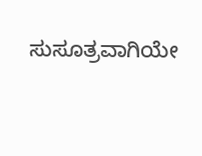ಸುಸೂತ್ರವಾಗಿಯೇ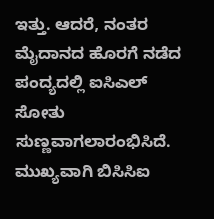ಇತ್ತು. ಆದರೆ, ನಂತರ ಮೈದಾನದ ಹೊರಗೆ ನಡೆದ ಪಂದ್ಯದಲ್ಲಿ ಐಸಿಎಲ್ ಸೋತು ಸುಣ್ಣವಾಗಲಾರಂಭಿಸಿದೆ. ಮುಖ್ಯವಾಗಿ ಬಿಸಿಸಿಐ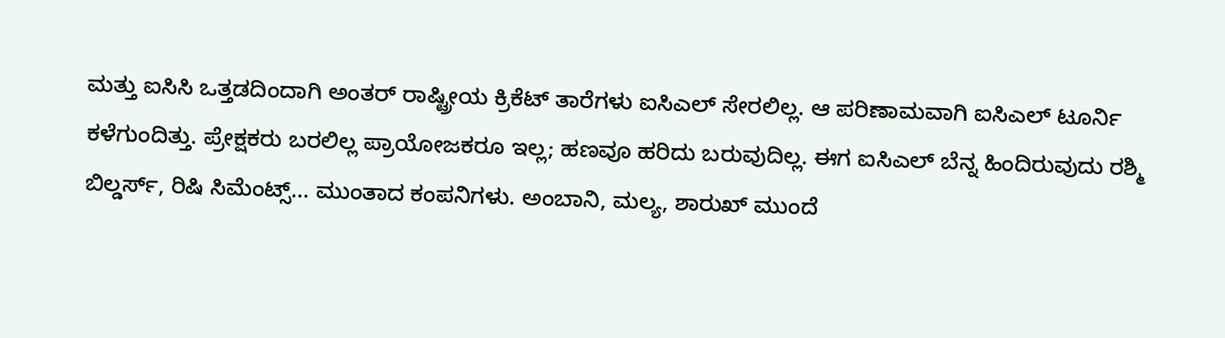ಮತ್ತು ಐಸಿಸಿ ಒತ್ತಡದಿಂದಾಗಿ ಅಂತರ್ ರಾಷ್ಟ್ರೀಯ ಕ್ರಿಕೆಟ್ ತಾರೆಗಳು ಐಸಿಎಲ್ ಸೇರಲಿಲ್ಲ. ಆ ಪರಿಣಾಮವಾಗಿ ಐಸಿಎಲ್ ಟೂರ್ನಿ ಕಳೆಗುಂದಿತ್ತು. ಪ್ರೇಕ್ಷಕರು ಬರಲಿಲ್ಲ ಪ್ರಾಯೋಜಕರೂ ಇಲ್ಲ; ಹಣವೂ ಹರಿದು ಬರುವುದಿಲ್ಲ. ಈಗ ಐಸಿಎಲ್ ಬೆನ್ನ ಹಿಂದಿರುವುದು ರಶ್ಮಿ ಬಿಲ್ಡರ್ಸ್, ರಿಷಿ ಸಿಮೆಂಟ್ಸ್... ಮುಂತಾದ ಕಂಪನಿಗಳು. ಅಂಬಾನಿ, ಮಲ್ಯ, ಶಾರುಖ್ ಮುಂದೆ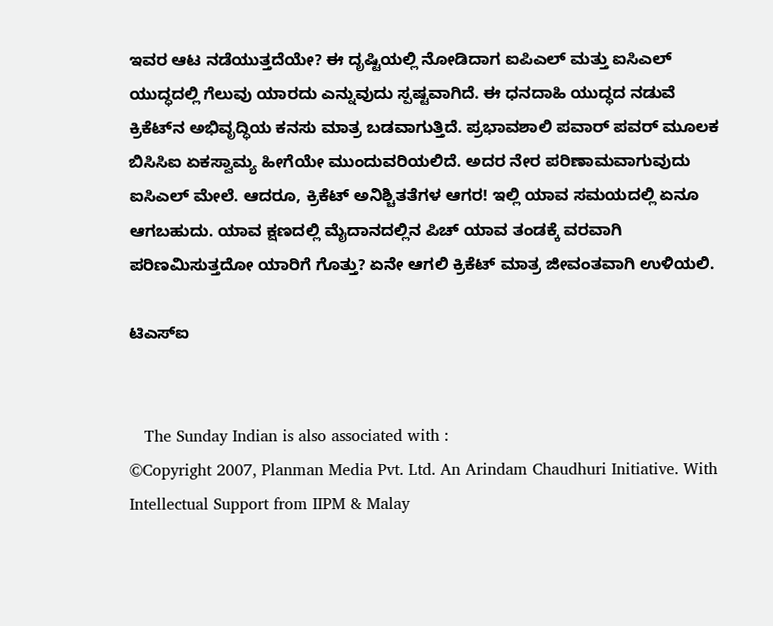ಇವರ ಆಟ ನಡೆಯುತ್ತದೆಯೇ? ಈ ದೃಷ್ಟಿಯಲ್ಲಿ ನೋಡಿದಾಗ ಐಪಿಎಲ್ ಮತ್ತು ಐಸಿಎಲ್ ಯುದ್ಧದಲ್ಲಿ ಗೆಲುವು ಯಾರದು ಎನ್ನುವುದು ಸ್ಪಷ್ಟವಾಗಿದೆ. ಈ ಧನದಾಹಿ ಯುದ್ಧದ ನಡುವೆ ಕ್ರಿಕೆಟ್‌ನ ಅಭಿವೃದ್ಧಿಯ ಕನಸು ಮಾತ್ರ ಬಡವಾಗುತ್ತಿದೆ. ಪ್ರಭಾವಶಾಲಿ ಪವಾರ್ ಪವರ್ ಮೂಲಕ ಬಿಸಿಸಿಐ ಏಕಸ್ವಾಮ್ಯ ಹೀಗೆಯೇ ಮುಂದುವರಿಯಲಿದೆ. ಅದರ ನೇರ ಪರಿಣಾಮವಾಗುವುದು ಐಸಿಎಲ್ ಮೇಲೆ. ಆದರೂ, ಕ್ರಿಕೆಟ್ ಅನಿಶ್ಚಿತತೆಗಳ ಆಗರ! ಇಲ್ಲಿ ಯಾವ ಸಮಯದಲ್ಲಿ ಏನೂ ಆಗಬಹುದು. ಯಾವ ಕ್ಷಣದಲ್ಲಿ ಮೈದಾನದಲ್ಲಿನ ಪಿಚ್ ಯಾವ ತಂಡಕ್ಕೆ ವರವಾಗಿ ಪರಿಣಮಿಸುತ್ತದೋ ಯಾರಿಗೆ ಗೊತ್ತು? ಏನೇ ಆಗಲಿ ಕ್ರಿಕೆಟ್ ಮಾತ್ರ ಜೀವಂತವಾಗಿ ಉಳಿಯಲಿ.

ಟಿಎಸ್‌ಐ


   The Sunday Indian is also associated with :
©Copyright 2007, Planman Media Pvt. Ltd. An Arindam Chaudhuri Initiative. With Intellectual Support from IIPM & Malay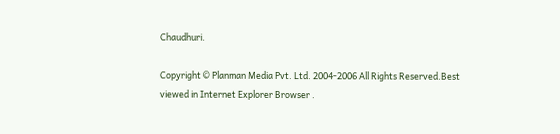Chaudhuri.

Copyright © Planman Media Pvt. Ltd. 2004-2006 All Rights Reserved.Best viewed in Internet Explorer Browser .